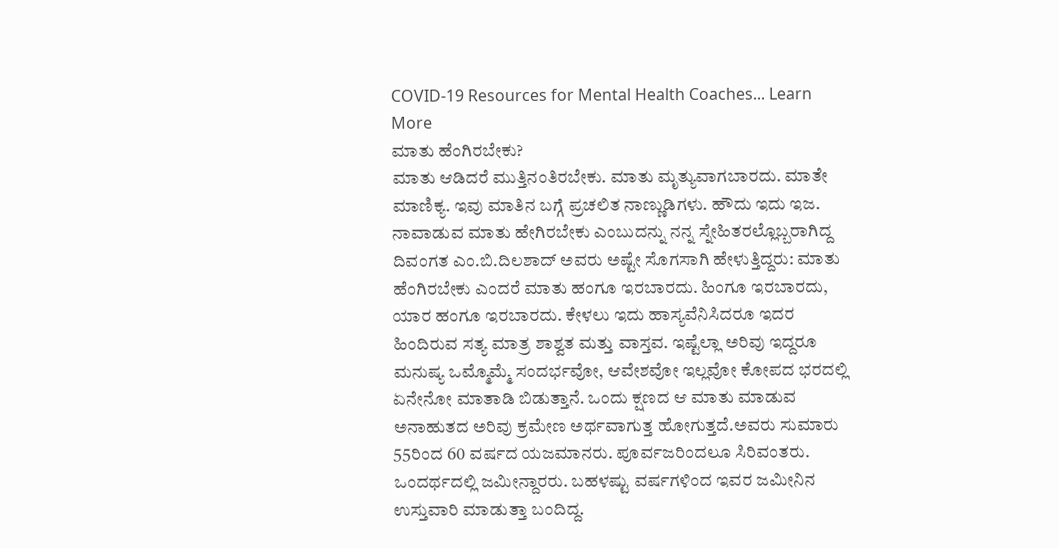COVID-19 Resources for Mental Health Coaches... Learn More
ಮಾತು ಹೆಂಗಿರಬೇಕು?
ಮಾತು ಆಡಿದರೆ ಮುತ್ತಿನಂತಿರಬೇಕು. ಮಾತು ಮೃತ್ಯುವಾಗಬಾರದು. ಮಾತೇ ಮಾಣಿಕ್ಯ. ಇವು ಮಾತಿನ ಬಗ್ಗೆ ಪ್ರಚಲಿತ ನಾಣ್ಣುಡಿಗಳು. ಹೌದು ಇದು ಇಜ. ನಾವಾಡುವ ಮಾತು ಹೇಗಿರಬೇಕು ಎಂಬುದನ್ನು ನನ್ನ ಸ್ನೇಹಿತರಲ್ಲೊಬ್ಬರಾಗಿದ್ದ ದಿವಂಗತ ಎಂ.ಬಿ.ದಿಲಶಾದ್ ಅವರು ಅಷ್ಟೇ ಸೊಗಸಾಗಿ ಹೇಳುತ್ತಿದ್ದರು: ಮಾತು ಹೆಂಗಿರಬೇಕು ಎಂದರೆ ಮಾತು ಹಂಗೂ ಇರಬಾರದು. ಹಿಂಗೂ ಇರಬಾರದು, ಯಾರ ಹಂಗೂ ಇರಬಾರದು. ಕೇಳಲು ಇದು ಹಾಸ್ಯವೆನಿಸಿದರೂ ಇದರ ಹಿಂದಿರುವ ಸತ್ಯ ಮಾತ್ರ ಶಾಶ್ವತ ಮತ್ತು ವಾಸ್ತವ. ಇಷ್ಟೆಲ್ಲಾ ಅರಿವು ಇದ್ದರೂ ಮನುಷ್ಯ ಒಮ್ಮೊಮ್ಮೆ ಸಂದರ್ಭವೋ, ಆವೇಶವೋ ಇಲ್ಲವೋ ಕೋಪದ ಭರದಲ್ಲಿ ಏನೇನೋ ಮಾತಾಡಿ ಬಿಡುತ್ತಾನೆ. ಒಂದು ಕ್ಷಣದ ಆ ಮಾತು ಮಾಡುವ ಅನಾಹುತದ ಅರಿವು ಕ್ರಮೇಣ ಅರ್ಥವಾಗುತ್ತ ಹೋಗುತ್ತದೆ.ಅವರು ಸುಮಾರು 55ರಿಂದ 60 ವರ್ಷದ ಯಜಮಾನರು. ಪೂರ್ವಜರಿಂದಲೂ ಸಿರಿವಂತರು. ಒಂದರ್ಥದಲ್ಲಿ ಜಮೀನ್ದಾರರು. ಬಹಳಷ್ಟು ವರ್ಷಗಳಿಂದ ಇವರ ಜಮೀನಿನ ಉಸ್ತುವಾರಿ ಮಾಡುತ್ತಾ ಬಂದಿದ್ದ.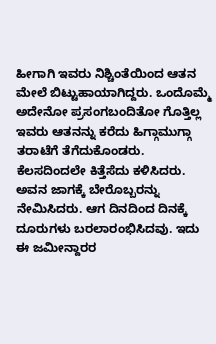ಹೀಗಾಗಿ ಇವರು ನಿಶ್ಚಿಂತೆಯಿಂದ ಆತನ ಮೇಲೆ ಬಿಟ್ಟುಹಾಯಾಗಿದ್ದರು. ಒಂದೊಮ್ಮೆ ಅದೇನೋ ಪ್ರಸಂಗಬಂದಿತೋ ಗೊತ್ತಿಲ್ಲ ಇವರು ಆತನನ್ನು ಕರೆದು ಹಿಗ್ಗಾಮುಗ್ಗಾ ತರಾಟೆಗೆ ತೆಗೆದುಕೊಂಡರು. ಕೆಲಸದಿಂದಲೇ ಕಿತ್ತೆಸೆದು ಕಳಿಸಿದರು. ಅವನ ಜಾಗಕ್ಕೆ ಬೇರೊಬ್ಬರನ್ನು ನೇಮಿಸಿದರು. ಆಗ ದಿನದಿಂದ ದಿನಕ್ಕೆ ದೂರುಗಳು ಬರಲಾರಂಭಿಸಿದವು. ಇದು ಈ ಜಮೀನ್ದಾರರ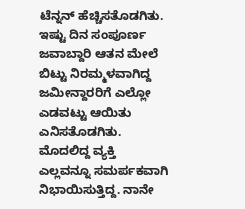ಟೆನ್ನನ್ ಹೆಚ್ಚಿಸತೊಡಗಿತು. ಇಷ್ಟು ದಿನ ಸಂಪೂರ್ಣ ಜವಾಬ್ದಾರಿ ಆತನ ಮೇಲೆ ಬಿಟ್ಟು ನಿರಮ್ಮಳವಾಗಿದ್ದ ಜಮೀನ್ದಾರರಿಗೆ ಎಲ್ಲೋ ಎಡವಟ್ಟು ಆಯಿತು ಎನಿಸತೊಡಗಿತು. ಮೊದಲಿದ್ದ ವ್ಯಕ್ತಿ ಎಲ್ಲವನ್ನೂ ಸಮರ್ಪಕವಾಗಿ ನಿಭಾಯಿಸುತ್ತಿದ್ದ. ನಾನೇ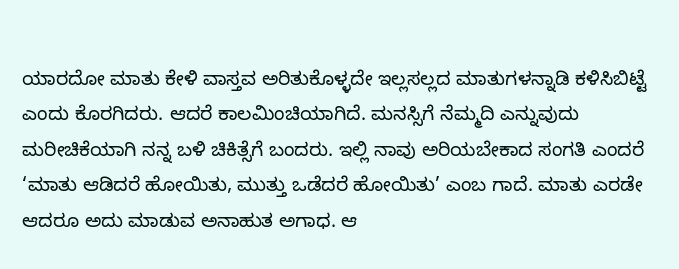ಯಾರದೋ ಮಾತು ಕೇಳಿ ವಾಸ್ತವ ಅರಿತುಕೊಳ್ಳದೇ ಇಲ್ಲಸಲ್ಲದ ಮಾತುಗಳನ್ನಾಡಿ ಕಳಿಸಿಬಿಟ್ಟೆ ಎಂದು ಕೊರಗಿದರು. ಆದರೆ ಕಾಲಮಿಂಚಿಯಾಗಿದೆ. ಮನಸ್ಸಿಗೆ ನೆಮ್ಮದಿ ಎನ್ನುವುದು ಮರೀಚಿಕೆಯಾಗಿ ನನ್ನ ಬಳಿ ಚಿಕಿತ್ಸೆಗೆ ಬಂದರು. ಇಲ್ಲಿ ನಾವು ಅರಿಯಬೇಕಾದ ಸಂಗತಿ ಎಂದರೆ ‘ಮಾತು ಆಡಿದರೆ ಹೋಯಿತು, ಮುತ್ತು ಒಡೆದರೆ ಹೋಯಿತು’ ಎಂಬ ಗಾದೆ. ಮಾತು ಎರಡೇ ಆದರೂ ಅದು ಮಾಡುವ ಅನಾಹುತ ಅಗಾಧ. ಆ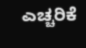ಎಚ್ಚರಿಕೆ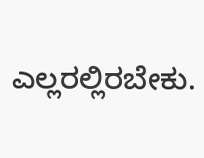ಎಲ್ಲರಲ್ಲಿರಬೇಕು.